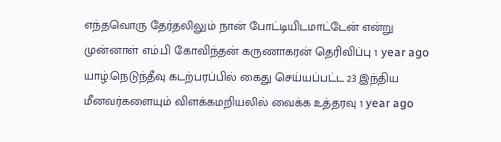எந்தவொரு தேர்தலிலும் நான் போட்டியிடமாட்டேன் என்று முன்னாள் எம்.பி கோவிந்தன் கருணாகரன் தெரிவிப்பு 1 year ago
யாழ்.நெடுந்தீவு கடற்பரப்பில் கைது செய்யப்பட்ட 23 இந்திய மீனவர்களையும் விளக்கமறியலில் வைக்க உத்தரவு 1 year ago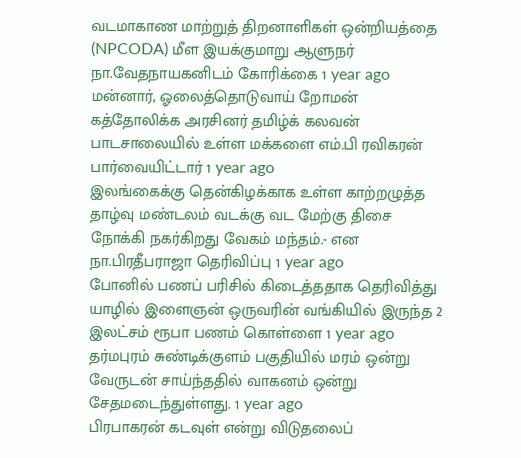வடமாகாண மாற்றுத் திறனாளிகள் ஒன்றியத்தை (NPCODA) மீள இயக்குமாறு ஆளுநர் நா.வேதநாயகனிடம் கோரிக்கை 1 year ago
மன்னார், ஓலைத்தொடுவாய் றோமன் கத்தோலிக்க அரசினர் தமிழ்க் கலவன் பாடசாலையில் உள்ள மக்களை எம்.பி ரவிகரன் பார்வையிட்டார் 1 year ago
இலங்கைக்கு தென்கிழக்காக உள்ள காற்றழுத்த தாழ்வு மண்டலம் வடக்கு வட மேற்கு திசை நோக்கி நகர்கிறது வேகம் மந்தம்.- என நா.பிரதீபராஜா தெரிவிப்பு 1 year ago
போனில் பணப் பரிசில் கிடைத்ததாக தெரிவித்து யாழில் இளைஞன் ஒருவரின் வங்கியில் இருந்த 2 இலட்சம் ரூபா பணம் கொள்ளை 1 year ago
தர்மபுரம் சுண்டிக்குளம் பகுதியில் மரம் ஒன்று வேருடன் சாய்ந்ததில் வாகனம் ஒன்று சேதமடைந்துள்ளது. 1 year ago
பிரபாகரன் கடவுள் என்று விடுதலைப்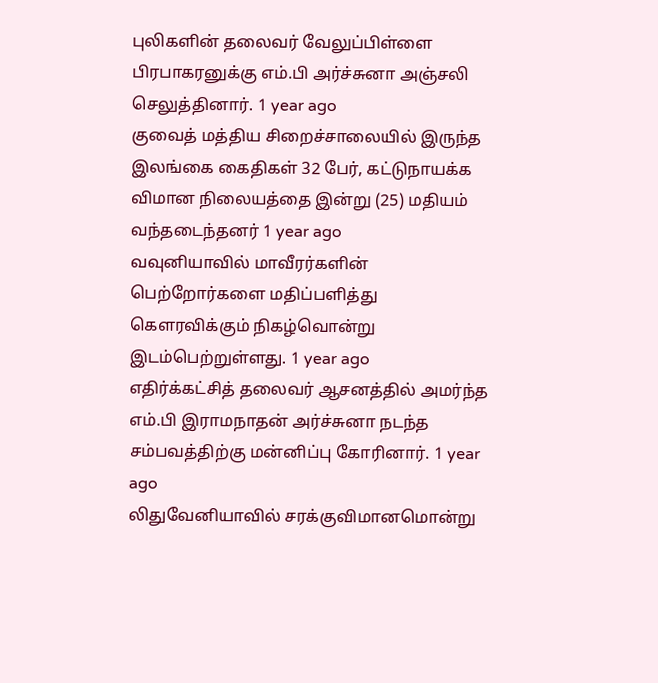புலிகளின் தலைவர் வேலுப்பிள்ளை பிரபாகரனுக்கு எம்.பி அர்ச்சுனா அஞ்சலி செலுத்தினார். 1 year ago
குவைத் மத்திய சிறைச்சாலையில் இருந்த இலங்கை கைதிகள் 32 பேர், கட்டுநாயக்க விமான நிலையத்தை இன்று (25) மதியம் வந்தடைந்தனர் 1 year ago
வவுனியாவில் மாவீரர்களின் பெற்றோர்களை மதிப்பளித்து கௌரவிக்கும் நிகழ்வொன்று இடம்பெற்றுள்ளது. 1 year ago
எதிர்க்கட்சித் தலைவர் ஆசனத்தில் அமர்ந்த எம்.பி இராமநாதன் அர்ச்சுனா நடந்த சம்பவத்திற்கு மன்னிப்பு கோரினார். 1 year ago
லிதுவேனியாவில் சரக்குவிமானமொன்று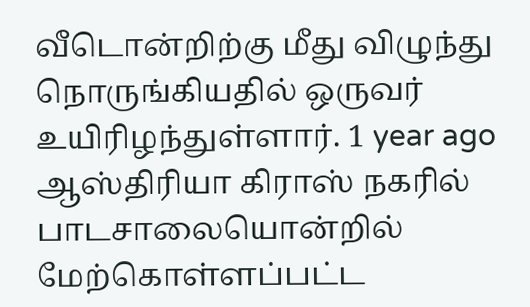வீடொன்றிற்கு மீது விழுந்து நொருங்கியதில் ஒருவர் உயிரிழந்துள்ளார். 1 year ago
ஆஸ்திரியா கிராஸ் நகரில் பாடசாலையொன்றில் மேற்கொள்ளப்பட்ட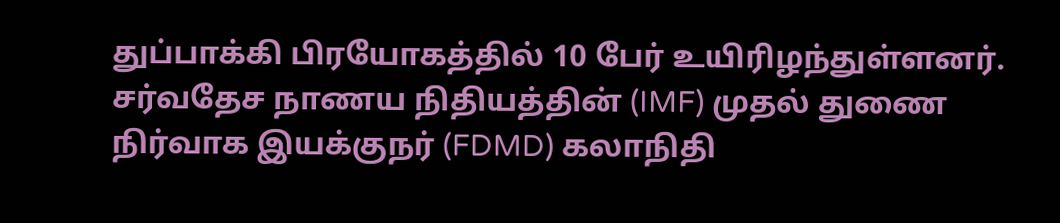துப்பாக்கி பிரயோகத்தில் 10 பேர் உயிரிழந்துள்ளனர்.
சர்வதேச நாணய நிதியத்தின் (IMF) முதல் துணை நிர்வாக இயக்குநர் (FDMD) கலாநிதி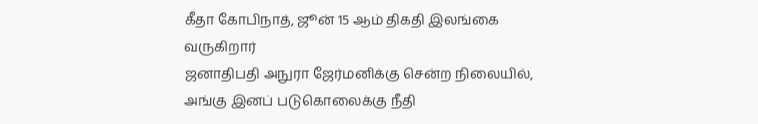கீதா கோபிநாத், ஜூன் 15 ஆம் திகதி இலங்கை வருகிறார்
ஜனாதிபதி அநுரா ஜேர்மனிக்கு சென்ற நிலையில், அங்கு இனப் படுகொலைக்கு நீதி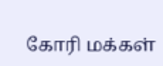கோரி மக்கள்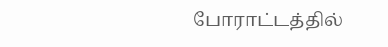போராட்டத்தில்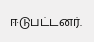ஈடுபட்டனர்.